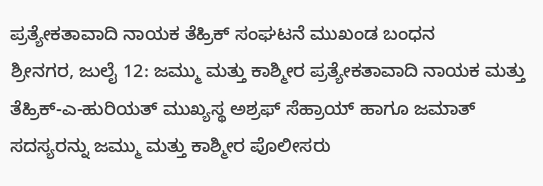ಪ್ರತ್ಯೇಕತಾವಾದಿ ನಾಯಕ ತೆಹ್ರಿಕ್ ಸಂಘಟನೆ ಮುಖಂಡ ಬಂಧನ
ಶ್ರೀನಗರ, ಜುಲೈ 12: ಜಮ್ಮು ಮತ್ತು ಕಾಶ್ಮೀರ ಪ್ರತ್ಯೇಕತಾವಾದಿ ನಾಯಕ ಮತ್ತು ತೆಹ್ರಿಕ್-ಎ-ಹುರಿಯತ್ ಮುಖ್ಯಸ್ಥ ಅಶ್ರಫ್ ಸೆಹ್ರಾಯ್ ಹಾಗೂ ಜಮಾತ್ ಸದಸ್ಯರನ್ನು ಜಮ್ಮು ಮತ್ತು ಕಾಶ್ಮೀರ ಪೊಲೀಸರು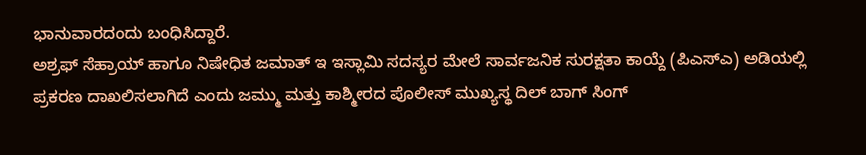ಭಾನುವಾರದಂದು ಬಂಧಿಸಿದ್ದಾರೆ.
ಅಶ್ರಫ್ ಸೆಹ್ರಾಯ್ ಹಾಗೂ ನಿಷೇಧಿತ ಜಮಾತ್ ಇ ಇಸ್ಲಾಮಿ ಸದಸ್ಯರ ಮೇಲೆ ಸಾರ್ವಜನಿಕ ಸುರಕ್ಷತಾ ಕಾಯ್ದೆ (ಪಿಎಸ್ಎ) ಅಡಿಯಲ್ಲಿ ಪ್ರಕರಣ ದಾಖಲಿಸಲಾಗಿದೆ ಎಂದು ಜಮ್ಮು ಮತ್ತು ಕಾಶ್ಮೀರದ ಪೊಲೀಸ್ ಮುಖ್ಯಸ್ಥ ದಿಲ್ ಬಾಗ್ ಸಿಂಗ್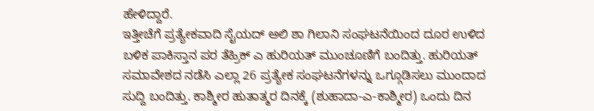ಹೇಳಿದ್ದಾರೆ.
ಇತ್ತೀಚೆಗೆ ಪ್ರತ್ಯೇಕವಾದಿ ಸೈಯದ್ ಅಲಿ ಶಾ ಗಿಲಾನಿ ಸಂಘಟನೆಯಿಂದ ದೂರ ಉಳಿದ ಬಳಿಕ ಪಾಕಿಸ್ತಾನ ಪರ ತೆಹ್ರಿಕ್ ಎ ಹುರಿಯತ್ ಮುಂಚೂಣಿಗೆ ಬಂದಿತ್ತು. ಹುರಿಯತ್ ಸಮಾವೇಶದ ನಡೆಸಿ ಎಲ್ಲಾ 26 ಪ್ರತ್ಯೇಕ ಸಂಘಟನೆಗಳನ್ನು ಒಗ್ಗೂಡಿಸಲು ಮುಂದಾದ ಸುದ್ದಿ ಬಂದಿತ್ತು. ಕಾಶ್ಮೀರ ಹುತಾತ್ಮರ ದಿನಕ್ಕೆ (ಶುಹಾದಾ-ಎ-ಕಾಶ್ಮೀರ) ಒಂದು ದಿನ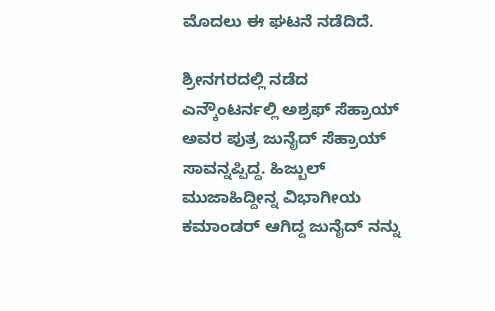ಮೊದಲು ಈ ಘಟನೆ ನಡೆದಿದೆ.

ಶ್ರೀನಗರದಲ್ಲಿ ನಡೆದ ಎನ್ಕೌಂಟರ್ನಲ್ಲಿ ಅಶ್ರಫ್ ಸೆಹ್ರಾಯ್ ಅವರ ಪುತ್ರ ಜುನೈದ್ ಸೆಹ್ರಾಯ್ ಸಾವನ್ನಪ್ಪಿದ್ದ. ಹಿಜ್ಬುಲ್ ಮುಜಾಹಿದ್ದೀನ್ನ ವಿಭಾಗೀಯ ಕಮಾಂಡರ್ ಆಗಿದ್ದ ಜುನೈದ್ ನನ್ನು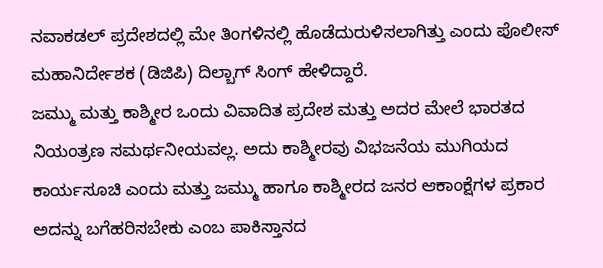ನವಾಕಡಲ್ ಪ್ರದೇಶದಲ್ಲಿ ಮೇ ತಿಂಗಳಿನಲ್ಲಿ ಹೊಡೆದುರುಳಿಸಲಾಗಿತ್ತು ಎಂದು ಪೊಲೀಸ್ ಮಹಾನಿರ್ದೇಶಕ (ಡಿಜಿಪಿ) ದಿಲ್ಬಾಗ್ ಸಿಂಗ್ ಹೇಳಿದ್ದಾರೆ.
ಜಮ್ಮು ಮತ್ತು ಕಾಶ್ಮೀರ ಒಂದು ವಿವಾದಿತ ಪ್ರದೇಶ ಮತ್ತು ಅದರ ಮೇಲೆ ಭಾರತದ ನಿಯಂತ್ರಣ ಸಮರ್ಥನೀಯವಲ್ಲ. ಅದು ಕಾಶ್ಮೀರವು ವಿಭಜನೆಯ ಮುಗಿಯದ ಕಾರ್ಯಸೂಚಿ ಎಂದು ಮತ್ತು ಜಮ್ಮು ಹಾಗೂ ಕಾಶ್ಮೀರದ ಜನರ ಆಕಾಂಕ್ಷೆಗಳ ಪ್ರಕಾರ ಅದನ್ನು ಬಗೆಹರಿಸಬೇಕು ಎಂಬ ಪಾಕಿಸ್ತಾನದ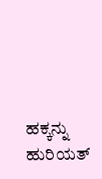ಹಕ್ಕನ್ನು ಹುರಿಯತ್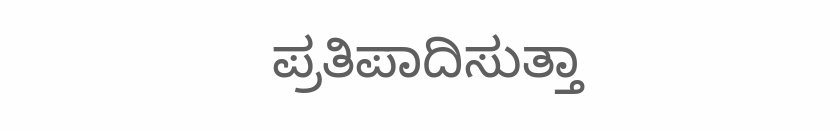ಪ್ರತಿಪಾದಿಸುತ್ತಾ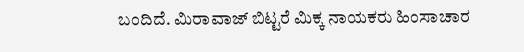ಬಂದಿದೆ. ಮಿರಾವಾಜ್ ಬಿಟ್ಟರೆ ಮಿಕ್ಕ ನಾಯಕರು ಹಿಂಸಾಚಾರ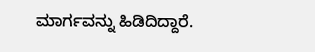ಮಾರ್ಗವನ್ನು ಹಿಡಿದಿದ್ದಾರೆ.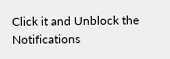Click it and Unblock the Notifications